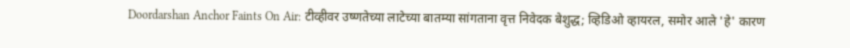Doordarshan Anchor Faints On Air: टीव्हीवर उष्णतेच्या लाटेच्या बातम्या सांगताना वृत्त निवेदक बेशुद्ध; व्हिडिओ व्हायरल, समोर आले 'हे' कारण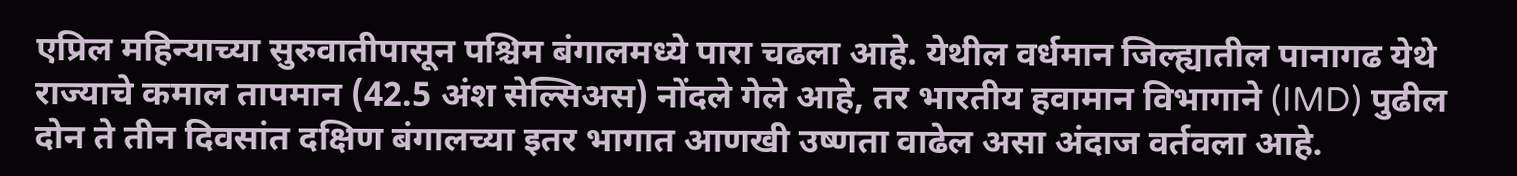एप्रिल महिन्याच्या सुरुवातीपासून पश्चिम बंगालमध्ये पारा चढला आहे. येथील वर्धमान जिल्ह्यातील पानागढ येथे राज्याचे कमाल तापमान (42.5 अंश सेल्सिअस) नोंदले गेले आहे, तर भारतीय हवामान विभागाने (IMD) पुढील दोन ते तीन दिवसांत दक्षिण बंगालच्या इतर भागात आणखी उष्णता वाढेल असा अंदाज वर्तवला आहे.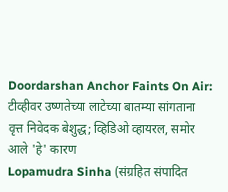Doordarshan Anchor Faints On Air: टीव्हीवर उष्णतेच्या लाटेच्या बातम्या सांगताना वृत्त निवेदक बेशुद्ध; व्हिडिओ व्हायरल, समोर आले 'हे' कारण
Lopamudra Sinha (संग्रहित संपादित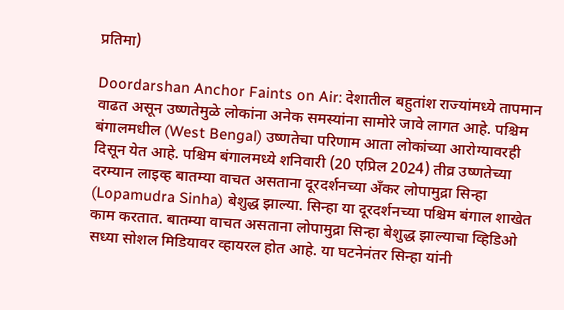प्रतिमा)

Doordarshan Anchor Faints on Air: देशातील बहुतांश राज्यांमध्ये तापमान वाढत असून उष्णतेमुळे लोकांना अनेक समस्यांना सामोरे जावे लागत आहे. पश्चिम बंगालमधील (West Bengal) उष्णतेचा परिणाम आता लोकांच्या आरोग्यावरही दिसून येत आहे. पश्चिम बंगालमध्ये शनिवारी (20 एप्रिल 2024) तीव्र उष्णतेच्या दरम्यान लाइव्ह बातम्या वाचत असताना दूरदर्शनच्या अँकर लोपामुद्रा सिन्हा (Lopamudra Sinha) बेशुद्ध झाल्या. सिन्हा या दूरदर्शनच्या पश्चिम बंगाल शाखेत काम करतात. बातम्या वाचत असताना लोपामुद्रा सिन्हा बेशुद्ध झाल्याचा व्हिडिओ सध्या सोशल मिडियावर व्हायरल होत आहे. या घटनेनंतर सिन्हा यांनी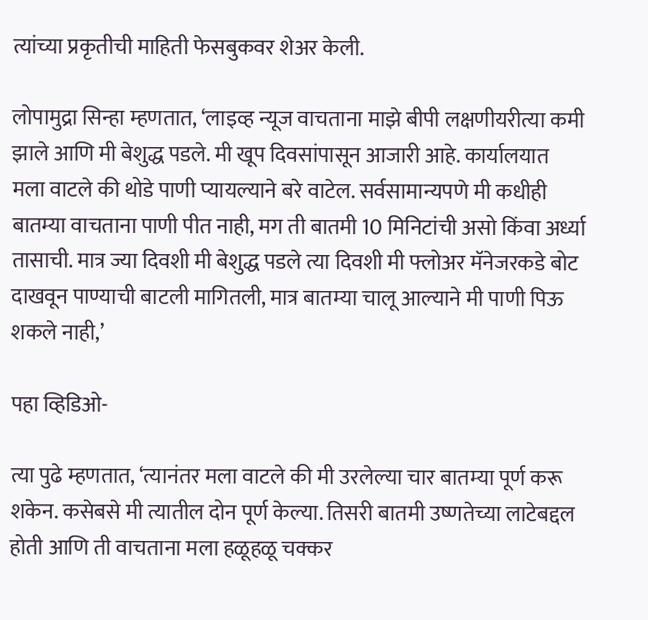त्यांच्या प्रकृतीची माहिती फेसबुकवर शेअर केली.

लोपामुद्रा सिन्हा म्हणतात, ‘लाइव्ह न्यूज वाचताना माझे बीपी लक्षणीयरीत्या कमी झाले आणि मी बेशुद्ध पडले. मी खूप दिवसांपासून आजारी आहे. कार्यालयात मला वाटले की थोडे पाणी प्यायल्याने बरे वाटेल. सर्वसामान्यपणे मी कधीही बातम्या वाचताना पाणी पीत नाही, मग ती बातमी 10 मिनिटांची असो किंवा अर्ध्या तासाची. मात्र ज्या दिवशी मी बेशुद्ध पडले त्या दिवशी मी फ्लोअर मॅनेजरकडे बोट दाखवून पाण्याची बाटली मागितली, मात्र बातम्या चालू आल्याने मी पाणी पिऊ शकले नाही,’

पहा व्हिडिओ-

त्या पुढे म्हणतात, ‘त्यानंतर मला वाटले की मी उरलेल्या चार बातम्या पूर्ण करू शकेन. कसेबसे मी त्यातील दोन पूर्ण केल्या. तिसरी बातमी उष्णतेच्या लाटेबद्दल होती आणि ती वाचताना मला हळूहळू चक्कर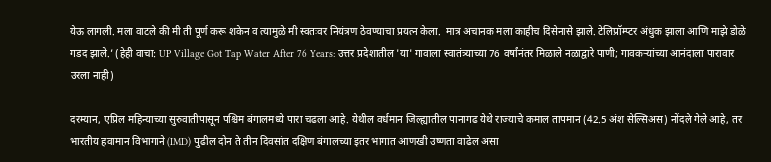येऊ लागली. मला वाटले की मी ती पूर्ण करू शकेन व त्यामुळे मी स्वतःवर नियंत्रण ठेवण्याचा प्रयत्न केला.  मात्र अचानक मला काहीच दिसेनासे झाले. टेलिप्रॉम्प्टर अंधुक झाला आणि माझे डोळे गडद झाले.’ (हेही वाचा: UP Village Got Tap Water After 76 Years: उत्तर प्रदेशातील 'या' गावाला स्वातंत्र्याच्या 76 वर्षांनंतर मिळाले नळाद्वारे पाणी; गावकऱ्यांच्या आनंदाला पारावार उरला नाही)

दरम्यान, एप्रिल महिन्याच्या सुरुवातीपासून पश्चिम बंगालमध्ये पारा चढला आहे. येथील वर्धमान जिल्ह्यातील पानागढ येथे राज्याचे कमाल तापमान (42.5 अंश सेल्सिअस) नोंदले गेले आहे, तर भारतीय हवामान विभागाने (IMD) पुढील दोन ते तीन दिवसांत दक्षिण बंगालच्या इतर भागात आणखी उष्णता वाढेल असा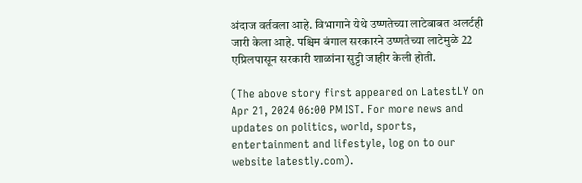अंदाज वर्तवला आहे. विभागाने येथे उष्णतेच्या लाटेबाबत अलर्टही जारी केला आहे. पश्चिम बंगाल सरकारने उष्णतेच्या लाटेमुळे 22 एप्रिलपासून सरकारी शाळांना सुट्टी जाहीर केली होती.

(The above story first appeared on LatestLY on Apr 21, 2024 06:00 PM IST. For more news and updates on politics, world, sports, entertainment and lifestyle, log on to our website latestly.com).